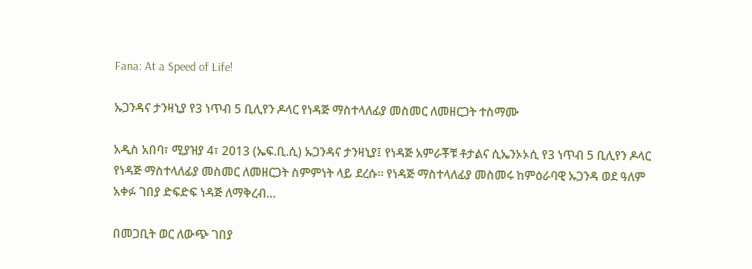Fana: At a Speed of Life!

ኡጋንዳና ታንዛኒያ የ3 ነጥብ 5 ቢሊየን ዶላር የነዳጅ ማስተላለፊያ መስመር ለመዘርጋት ተስማሙ

አዲስ አበባ፣ ሚያዝያ 4፣ 2013 (ኤፍ.ቢ.ሲ) ኡጋንዳና ታንዛኒያ፤ የነዳጅ አምራቾቹ ቶታልና ሲኤንኦኦሲ የ3 ነጥብ 5 ቢሊየን ዶላር የነዳጅ ማስተላለፊያ መስመር ለመዘርጋት ስምምነት ላይ ደረሱ፡፡ የነዳጅ ማስተላለፊያ መስመሩ ከምዕራባዊ ኡጋንዳ ወደ ዓለም አቀፉ ገበያ ድፍድፍ ነዳጅ ለማቅረብ…

በመጋቢት ወር ለውጭ ገበያ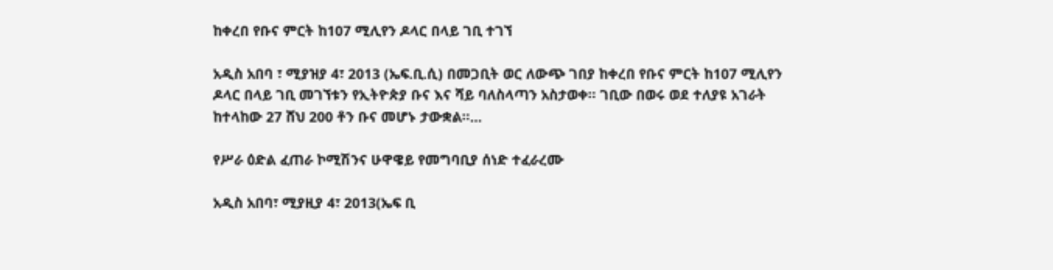ከቀረበ የቡና ምርት ከ107 ሚሊየን ዶላር በላይ ገቢ ተገኘ

አዲስ አበባ ፣ ሚያዝያ 4፣ 2013 (ኤፍ.ቢ.ሲ) በመጋቢት ወር ለውጭ ገበያ ከቀረበ የቡና ምርት ከ107 ሚሊየን ዶላር በላይ ገቢ መገኘቱን የኢትዮጵያ ቡና እና ሻይ ባለስላጣን አስታወቀ፡፡ ገቢው በወሩ ወደ ተለያዩ አገራት ከተላከው 27 ሸህ 200 ቶን ቡና መሆኑ ታውቋል፡፡…

የሥራ ዕድል ፈጠራ ኮሚሽንና ሁዋዌይ የመግባቢያ ሰነድ ተፈራረሙ

አዲስ አበባ፣ ሚያዚያ 4፣ 2013(ኤፍ ቢ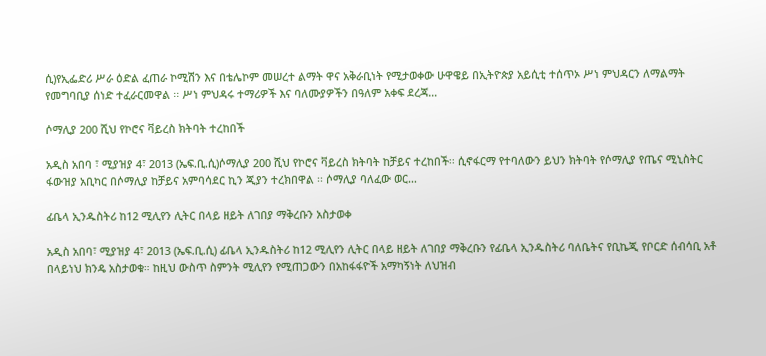ሲ)የኢፌድሪ ሥራ ዕድል ፈጠራ ኮሚሽን እና በቴሌኮም መሠረተ ልማት ዋና አቅራቢነት የሚታወቀው ሁዋዌይ በኢትዮጵያ አይሲቲ ተሰጥኦ ሥነ ምህዳርን ለማልማት የመግባቢያ ሰነድ ተፈራርመዋል ፡፡ ሥነ ምህዳሩ ተማሪዎች እና ባለሙያዎችን በዓለም አቀፍ ደረጃ…

ሶማሊያ 200 ሺህ የኮሮና ቫይረስ ክትባት ተረከበች

አዲስ አበባ ፣ ሚያዝያ 4፣ 2013 (ኤፍ.ቢ.ሲ)ሶማሊያ 200 ሺህ የኮሮና ቫይረስ ክትባት ከቻይና ተረከበች፡፡ ሲኖፋርማ የተባለውን ይህን ክትባት የሶማሊያ የጤና ሚኒስትር ፋውዝያ አቢካር በሶማሊያ ከቻይና አምባሳደር ኪን ጂያን ተረክበዋል ፡፡ ሶማሊያ ባለፈው ወር…

ፊቤላ ኢንዱስትሪ ከ12 ሚሊየን ሊትር በላይ ዘይት ለገበያ ማቅረቡን አስታወቀ

አዲስ አበባ፣ ሚያዝያ 4፣ 2013 (ኤፍ.ቢ.ሲ) ፊቤላ ኢንዱስትሪ ከ12 ሚሊየን ሊትር በላይ ዘይት ለገበያ ማቅረቡን የፊቤላ ኢንዱስትሪ ባለቤትና የቢኬጂ የቦርድ ሰብሳቢ አቶ በላይነህ ክንዴ አስታወቁ። ከዚህ ውስጥ ስምንት ሚሊየን የሚጠጋውን በአከፋፋዮች አማካኝነት ለህዝብ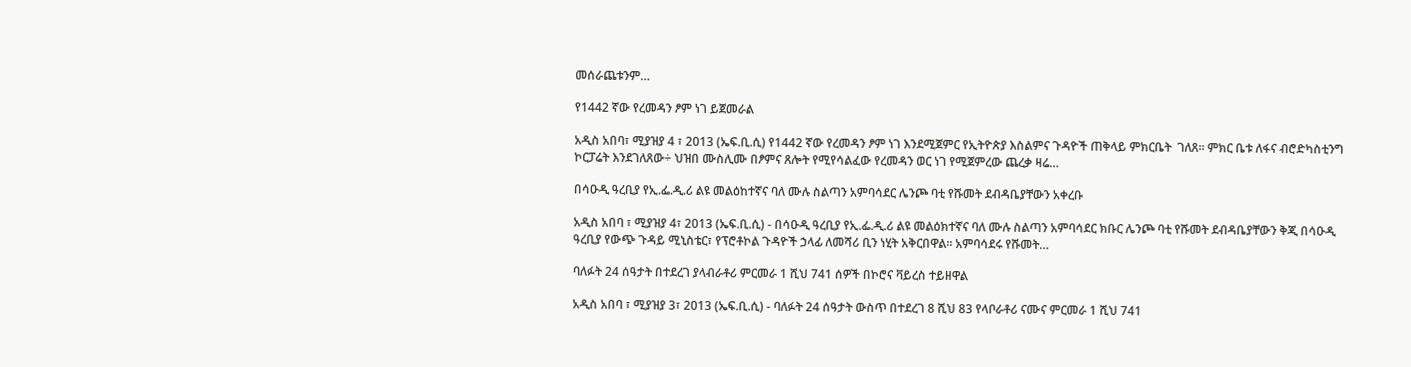መሰራጨቱንም…

የ1442 ኛው የረመዳን ፆም ነገ ይጀመራል

አዲስ አበባ፣ ሚያዝያ 4 ፣ 2013 (ኤፍ.ቢ.ሲ) የ1442 ኛው የረመዳን ፆም ነገ እንደሚጀምር የኢትዮጵያ እስልምና ጉዳዮች ጠቅላይ ምክርቤት  ገለጸ። ምክር ቤቱ ለፋና ብሮድካስቲንግ ኮርፓሬት እንደገለጸው÷ ህዝበ ሙስሊሙ በፆምና ጸሎት የሚየሳልፈው የረመዳን ወር ነገ የሚጀምረው ጨረቃ ዛሬ…

በሳዑዲ ዓረቢያ የኢ.ፌ.ዲ.ሪ ልዩ መልዕከተኛና ባለ ሙሉ ስልጣን አምባሳደር ሌንጮ ባቲ የሹመት ደብዳቤያቸውን አቀረቡ

አዲስ አበባ ፣ ሚያዝያ 4፣ 2013 (ኤፍ.ቢ.ሲ) - በሳዑዲ ዓረቢያ የኢ.ፌ.ዲ.ሪ ልዩ መልዕክተኛና ባለ ሙሉ ስልጣን አምባሳደር ክቡር ሌንጮ ባቲ የሹመት ደብዳቤያቸውን ቅጂ በሳዑዲ ዓረቢያ የውጭ ጉዳይ ሚኒስቴር፣ የፕሮቶኮል ጉዳዮች ኃላፊ ለመሻሪ ቢን ነሂት አቅርበዋል፡፡ አምባሳደሩ የሹመት…

ባለፉት 24 ሰዓታት በተደረገ ያላብራቶሪ ምርመራ 1 ሺህ 741 ሰዎች በኮሮና ቫይረስ ተይዘዋል

አዲስ አበባ ፣ ሚያዝያ 3፣ 2013 (ኤፍ.ቢ.ሲ) - ባለፉት 24 ሰዓታት ውስጥ በተደረገ 8 ሺህ 83 የላቦራቶሪ ናሙና ምርመራ 1 ሺህ 741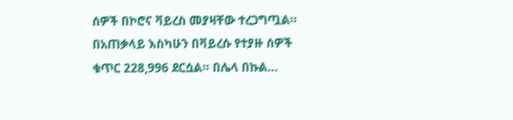ሰዎች በኮሮና ቫይረስ መያዛቸው ተረጋግጧል። በአጠቃላይ እስካሁን በቫይረሱ የተያዙ ሰዎች ቁጥር 228,996 ደርሷል። በሌላ በኩል…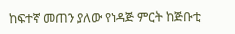ከፍተኛ መጠን ያለው የነዳጅ ምርት ከጅቡቲ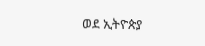ወደ ኢትዮጵያ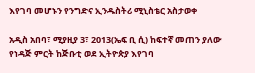እየገባ መሆኑን የንግድና ኢንዱስትሪ ሚኒስቴር አስታወቀ

አዲስ አበባ፣ ሚያዚያ 3፣ 2013(ኤፍ ቢ ሲ) ከፍተኛ መጠን ያለው የነዳጅ ምርት ከጅቡቲ ወደ ኢትዮጵያ እየገባ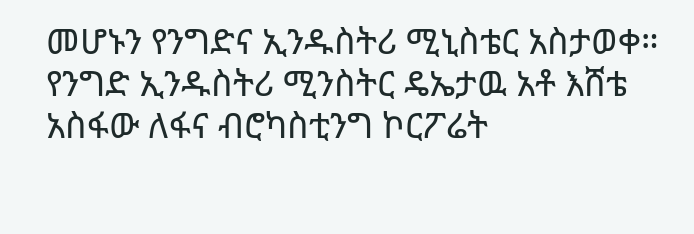መሆኑን የንግድና ኢንዱስትሪ ሚኒስቴር አስታወቀ። የንግድ ኢንዱስትሪ ሚንስትር ዴኤታዉ አቶ እሸቴ አስፋው ለፋና ብሮካስቲንግ ኮርፖሬት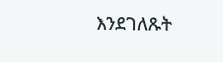እንደገለጹት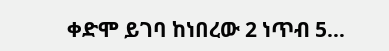ቀድሞ ይገባ ከነበረው 2 ነጥብ 5…